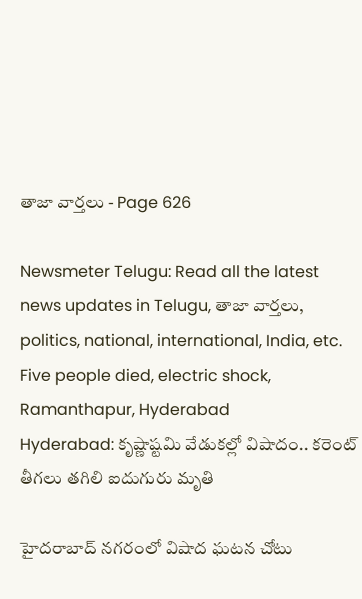తాజా వార్తలు - Page 626

Newsmeter Telugu: Read all the latest news updates in Telugu, తాజా వార్తలు, politics, national, international, India, etc.
Five people died, electric shock, Ramanthapur, Hyderabad
Hyderabad: కృష్ణాష్టమి వేడుకల్లో విషాదం.. కరెంట్‌ తీగలు తగిలి ఐదుగురు మృతి

హైదరాబాద్‌ నగరంలో విషాద ఘటన చోటు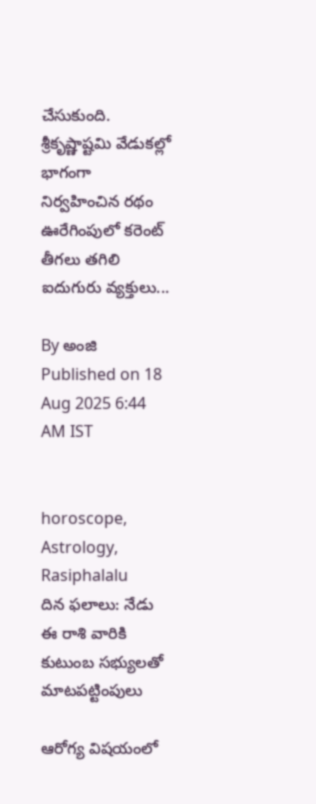చేసుకుంది. శ్రీకృష్ణాష్టమి వేడుకల్లో భాగంగా నిర్వహించిన రథం ఊరేగింపులో కరెంట్‌ తీగలు తగిలి ఐదుగురు వ్యక్తులు...

By అంజి  Published on 18 Aug 2025 6:44 AM IST


horoscope, Astrology, Rasiphalalu
దిన ఫలాలు: నేడు ఈ రాశి వారికి కుటుంబ సభ్యులతో మాటపట్టింపులు

ఆరోగ్య విషయంలో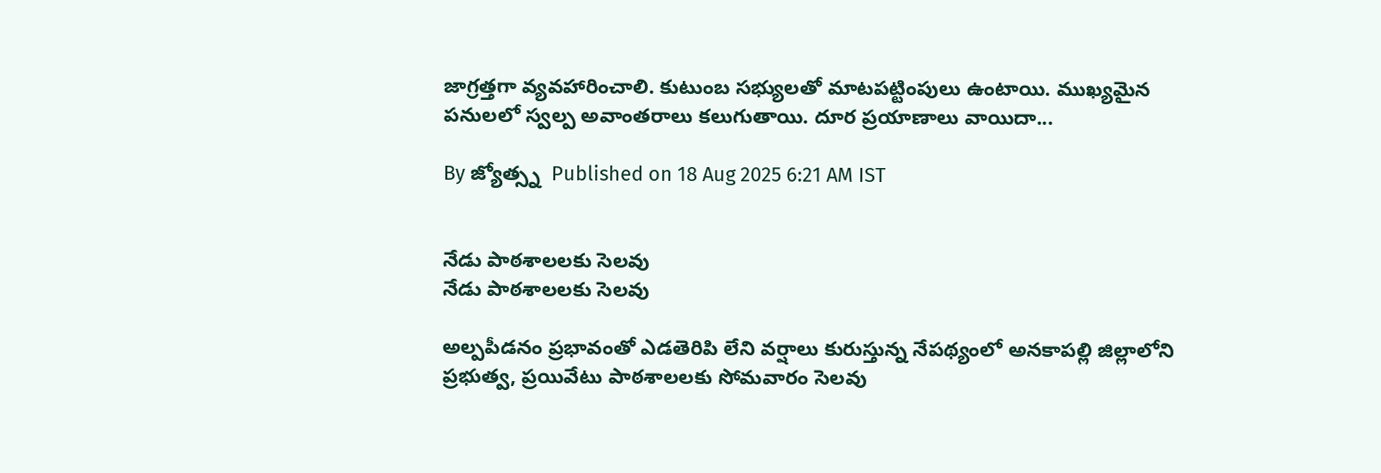జాగ్రత్తగా వ్యవహారించాలి. కుటుంబ సభ్యులతో మాటపట్టింపులు ఉంటాయి. ముఖ్యమైన పనులలో స్వల్ప అవాంతరాలు కలుగుతాయి. దూర ప్రయాణాలు వాయిదా...

By జ్యోత్స్న  Published on 18 Aug 2025 6:21 AM IST


నేడు పాఠశాలలకు సెలవు
నేడు పాఠశాలలకు సెలవు

అల్పపీడనం ప్రభావంతో ఎడతెరిపి లేని వర్షాలు కురుస్తున్న నేపథ్యంలో అనకాపల్లి జిల్లాలోని ప్రభుత్వ, ప్రయివేటు పాఠశాలలకు సోమవారం సెలవు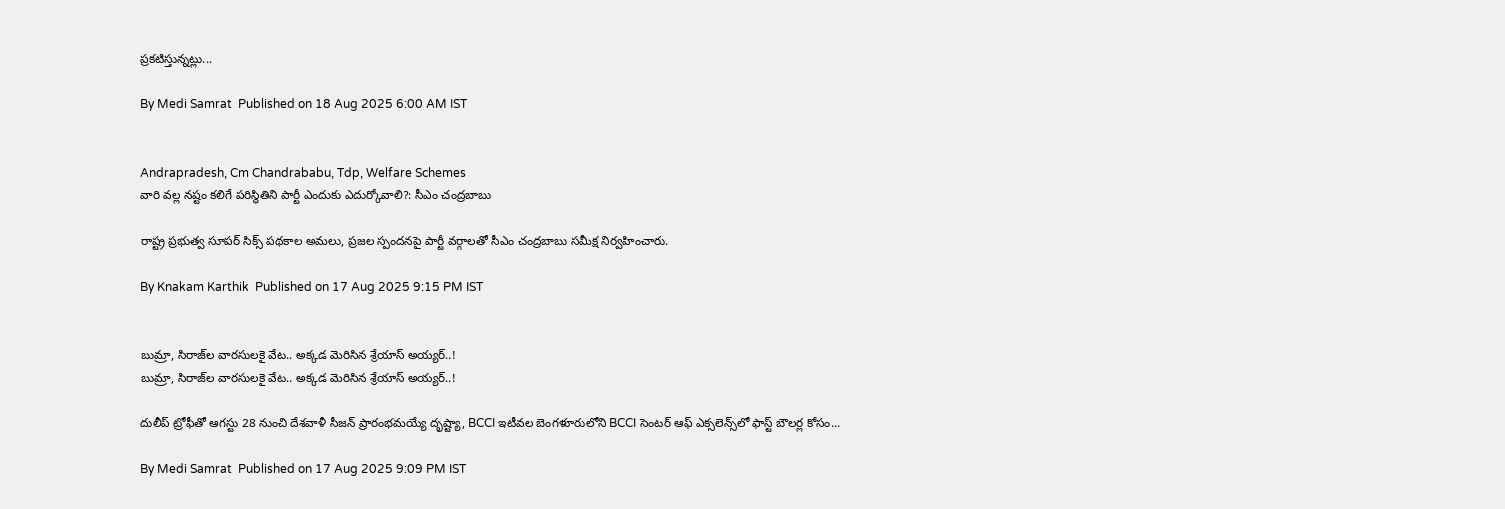ప్రకటిస్తున్నట్లు...

By Medi Samrat  Published on 18 Aug 2025 6:00 AM IST


Andrapradesh, Cm Chandrababu, Tdp, Welfare Schemes
వారి వల్ల నష్టం కలిగే పరిస్థితిని పార్టీ ఎందుకు ఎదుర్కోవాలి?: సీఎం చంద్రబాబు

రాష్ట్ర ప్రభుత్వ సూపర్ సిక్స్ పథకాల అమలు, ప్రజల స్పందనపై పార్టీ వర్గాలతో సీఎం చంద్రబాబు సమీక్ష నిర్వహించారు.

By Knakam Karthik  Published on 17 Aug 2025 9:15 PM IST


బుమ్రా, సిరాజ్‌ల‌ వారసులకై వేట.. అక్క‌డ మెరిసిన‌ శ్రేయాస్ అయ్యర్..!
బుమ్రా, సిరాజ్‌ల‌ వారసులకై వేట.. అక్క‌డ మెరిసిన‌ శ్రేయాస్ అయ్యర్..!

దులీప్ ట్రోఫీతో ఆగస్టు 28 నుంచి దేశవాళీ సీజన్ ప్రారంభమయ్యే దృష్ట్యా, BCCI ఇటీవల బెంగళూరులోని BCCI సెంటర్ ఆఫ్ ఎక్సలెన్స్‌లో ఫాస్ట్ బౌలర్ల కోసం...

By Medi Samrat  Published on 17 Aug 2025 9:09 PM IST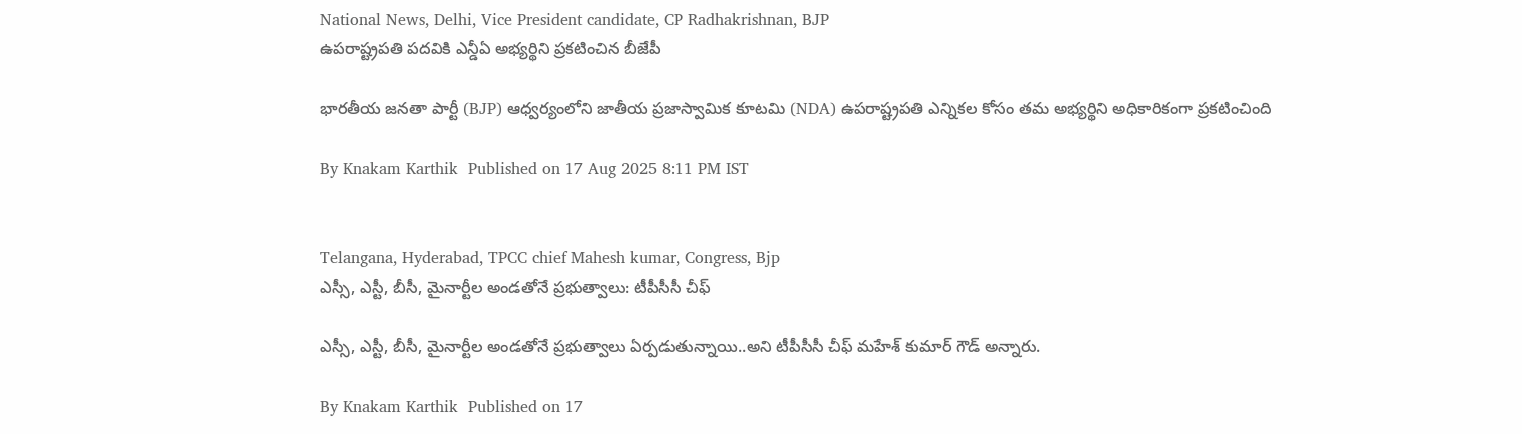National News, Delhi, Vice President candidate, CP Radhakrishnan, BJP
ఉపరాష్ట్రపతి పదవికి ఎన్డీఏ అభ్యర్థిని ప్రకటించిన బీజేపీ

భారతీయ జనతా పార్టీ (BJP) ఆధ్వర్యంలోని జాతీయ ప్రజాస్వామిక కూటమి (NDA) ఉపరాష్ట్రపతి ఎన్నికల కోసం తమ అభ్యర్థిని అధికారికంగా ప్రకటించింది

By Knakam Karthik  Published on 17 Aug 2025 8:11 PM IST


Telangana, Hyderabad, TPCC chief Mahesh kumar, Congress, Bjp
ఎస్సీ, ఎస్టీ, బీసీ, మైనార్టీల అండతోనే ప్రభుత్వాలు: టీపీసీసీ చీఫ్‌

ఎస్సీ, ఎస్టీ, బీసీ, మైనార్టీల అండతోనే ప్రభుత్వాలు ఏర్పడుతున్నాయి..అని టీపీసీసీ చీఫ్‌ మహేశ్ కుమార్ గౌడ్ అన్నారు.

By Knakam Karthik  Published on 17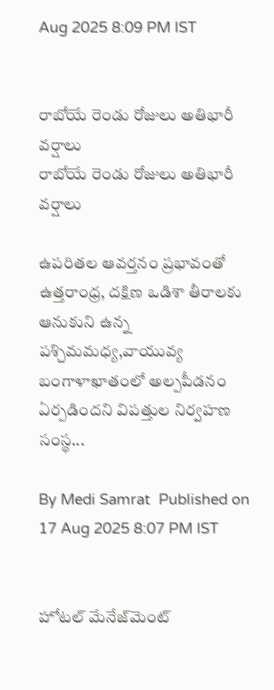Aug 2025 8:09 PM IST


రాబోయే రెండు రోజులు అతిభారీ వర్షాలు
రాబోయే రెండు రోజులు అతిభారీ వర్షాలు

ఉపరితల ఆవర్తనం ప్రభావంతో ఉత్తరాంధ్ర, దక్షిణ ఒడిశా తీరాలకు ఆనుకుని ఉన్న పశ్చిమమధ్య,వాయువ్య బంగాళాఖాతంలో అల్పపీడనం ఏర్పడిందని విపత్తుల నిర్వహణ సంస్థ...

By Medi Samrat  Published on 17 Aug 2025 8:07 PM IST


హోటల్‌ మేనేజ్‌మెంట్‌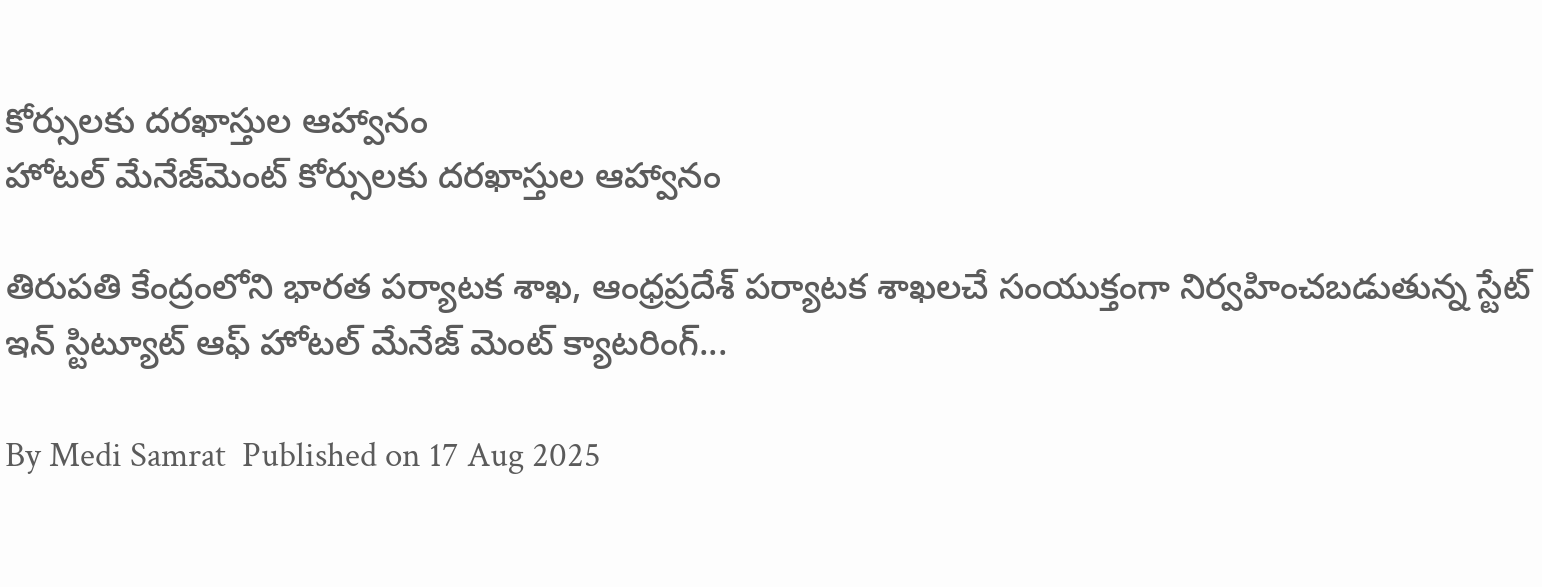కోర్సులకు దరఖాస్తుల ఆహ్వానం
హోటల్‌ మేనేజ్‌మెంట్‌ కోర్సులకు దరఖాస్తుల ఆహ్వానం

తిరుపతి కేంద్రంలోని భారత పర్యాటక శాఖ, ఆంధ్రప్రదేశ్ పర్యాటక శాఖలచే సంయుక్తంగా నిర్వహించబడుతున్న స్టేట్ ఇన్ స్టిట్యూట్ ఆఫ్ హోటల్ మేనేజ్ మెంట్ క్యాటరింగ్...

By Medi Samrat  Published on 17 Aug 2025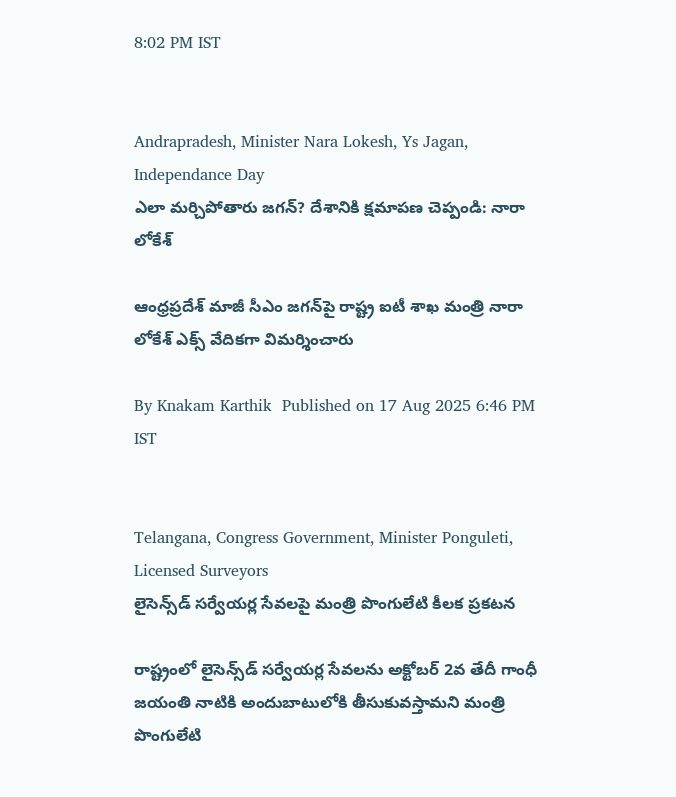8:02 PM IST


Andrapradesh, Minister Nara Lokesh, Ys Jagan, Independance Day
ఎలా మర్చిపోతారు జగన్? దేశానికి క్షమాపణ చెప్పండి: నారా లోకేశ్

ఆంధ్రప్రదేశ్‌ మాజీ సీఎం జగన్‌పై రాష్ట్ర ఐటీ శాఖ మంత్రి నారా లోకేశ్ ఎక్స్ వేదికగా విమర్శించారు

By Knakam Karthik  Published on 17 Aug 2025 6:46 PM IST


Telangana, Congress Government, Minister Ponguleti, Licensed Surveyors
లైసెన్స్‌డ్ సర్వేయర్ల సేవలపై మంత్రి పొంగులేటి కీలక ప్రకటన

రాష్ట్రంలో లైసెన్స్‌డ్ స‌ర్వేయ‌ర్ల సేవ‌ల‌ను అక్టోబ‌ర్ 2వ తేదీ గాంధీ జ‌యంతి నాటికి అందుబాటులోకి తీసుకువ‌స్తామ‌ని మంత్రి పొంగులేటి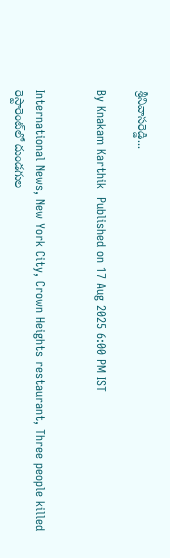శ్రీ‌నివాస‌రెడ్డి...

By Knakam Karthik  Published on 17 Aug 2025 6:00 PM IST


International News, New York City, Crown Heights restaurant, Three people killed
రెస్టారెంట్‌లో దుండగుల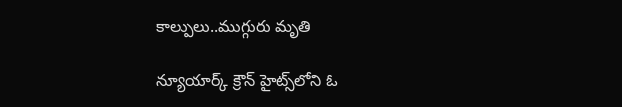కాల్పులు..ముగ్గురు మృతి

న్యూయార్క్‌ క్రౌన్ హైట్స్‌లోని ఓ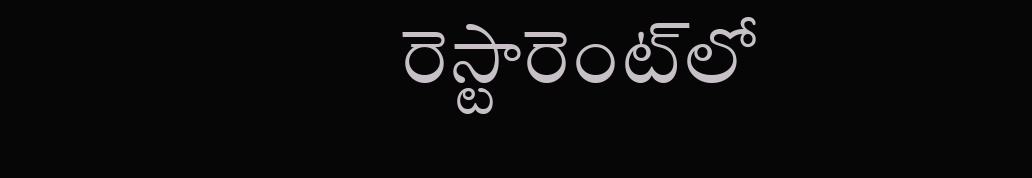రెస్టారెంట్‌లో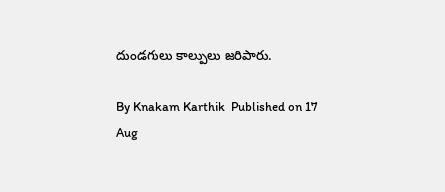దుండగులు కాల్పులు జరిపారు.

By Knakam Karthik  Published on 17 Aug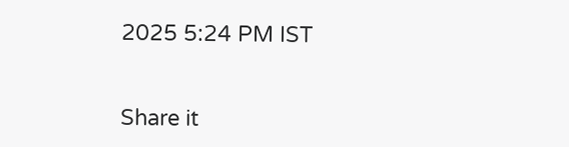2025 5:24 PM IST


Share it